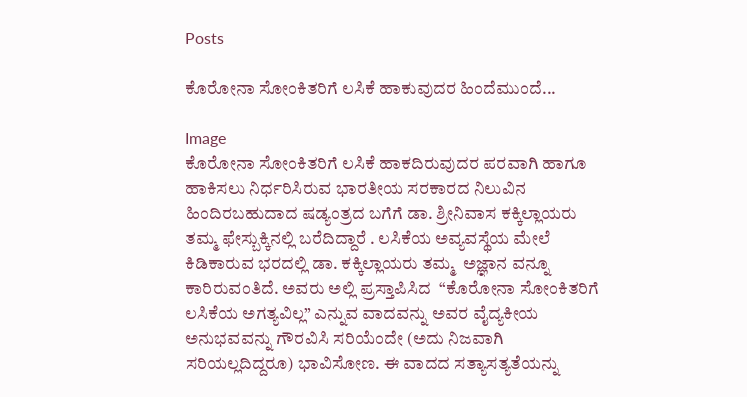Posts

ಕೊರೋನಾ ಸೋಂಕಿತರಿಗೆ ಲಸಿಕೆ ಹಾಕುವುದರ ಹಿಂದೆಮುಂದೆ...

Image
ಕೊರೋನಾ ಸೋಂಕಿತರಿಗೆ ಲಸಿಕೆ ಹಾಕದಿರುವುದರ ಪರವಾಗಿ ಹಾಗೂ ಹಾಕಿಸಲು ನಿರ್ಧರಿಸಿರುವ ಭಾರತೀಯ ಸರಕಾರದ ನಿಲುವಿನ ಹಿಂದಿರಬಹುದಾದ ಷಡ್ಯಂತ್ರದ ಬಗೆಗೆ ಡಾ. ಶ್ರೀನಿವಾಸ ಕಕ್ಕಿಲ್ಲಾಯರು ತಮ್ಮ ಫೇಸ್ಬುಕ್ಕಿನಲ್ಲಿ ಬರೆದಿದ್ದಾರೆ . ಲಸಿಕೆಯ ಅವ್ಯವಸ್ಥೆಯ ಮೇಲೆ ಕಿಡಿಕಾರುವ ಭರದಲ್ಲಿ ಡಾ. ಕಕ್ಕಿಲ್ಲಾಯರು ತಮ್ಮ  ಅಜ್ಞಾನ ವನ್ನೂ ಕಾರಿರುವಂತಿದೆ. ಅವರು ಅಲ್ಲಿ ಪ್ರಸ್ತಾಪಿಸಿದ  “ಕೊರೋನಾ ಸೋಂಕಿತರಿಗೆ ಲಸಿಕೆಯ ಅಗತ್ಯವಿಲ್ಲ” ಎನ್ನುವ ವಾದವನ್ನು ಅವರ ವೈದ್ಯಕೀಯ ಅನುಭವವನ್ನು ಗೌರವಿಸಿ ಸರಿಯೆಂದೇ (ಅದು ನಿಜವಾಗಿ ಸರಿಯಲ್ಲದಿದ್ದರೂ) ಭಾವಿಸೋಣ. ಈ ವಾದದ ಸತ್ಯಾಸತ್ಯತೆಯನ್ನು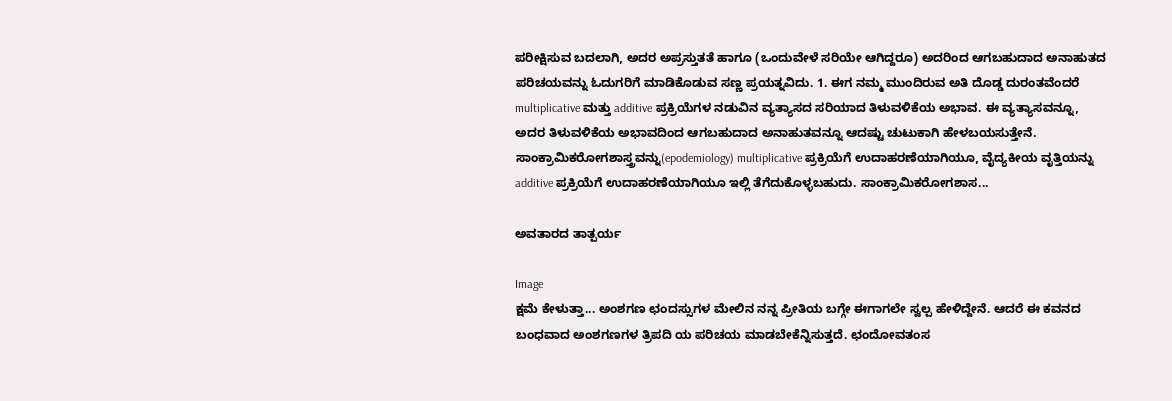ಪರೀಕ್ಷಿಸುವ ಬದಲಾಗಿ, ಅದರ ಅಪ್ರಸ್ತುತತೆ ಹಾಗೂ (ಒಂದುವೇಳೆ ಸರಿಯೇ ಆಗಿದ್ದರೂ) ಅದರಿಂದ ಆಗಬಹುದಾದ ಅನಾಹುತದ ಪರಿಚಯವನ್ನು ಓದುಗರಿಗೆ ಮಾಡಿಕೊಡುವ ಸಣ್ಣ ಪ್ರಯತ್ನವಿದು. 1. ಈಗ ನಮ್ಮ ಮುಂದಿರುವ ಅತಿ ದೊಡ್ಡ ದುರಂತವೆಂದರೆ multiplicative ಮತ್ತು additive ಪ್ರಕ್ರಿಯೆಗಳ ನಡುವಿನ ವ್ಯತ್ಯಾಸದ ಸರಿಯಾದ ತಿಳುವಳಿಕೆಯ ಅಭಾವ. ಈ ವ್ಯತ್ಯಾಸವನ್ನೂ, ಅದರ ತಿಳುವಳಿಕೆಯ ಅಭಾವದಿಂದ ಆಗಬಹುದಾದ ಅನಾಹುತವನ್ನೂ ಆದಷ್ಟು ಚುಟುಕಾಗಿ ಹೇಳಬಯಸುತ್ತೇನೆ. ಸಾಂಕ್ರಾಮಿಕರೋಗಶಾಸ್ತ್ರವನ್ನು(epodemiology) multiplicative ಪ್ರಕ್ರಿಯೆಗೆ ಉದಾಹರಣೆಯಾಗಿಯೂ, ವೈದ್ಯಕೀಯ ವೃತ್ತಿಯನ್ನು additive ಪ್ರಕ್ರಿಯೆಗೆ ಉದಾಹರಣೆಯಾಗಿಯೂ ಇಲ್ಲಿ ತೆಗೆದುಕೊಳ್ಳಬಹುದು. ಸಾಂಕ್ರಾಮಿಕರೋಗಶಾಸ...

ಅವತಾರದ ತಾತ್ಪರ್ಯ

Image
ಕ್ಷಮೆ ಕೇಳುತ್ತಾ... ಅಂಶಗಣ ಛಂದಸ್ಸುಗಳ ಮೇಲಿನ ನನ್ನ ಪ್ರೀತಿಯ ಬಗ್ಗೇ ಈಗಾಗಲೇ ಸ್ವಲ್ಪ ಹೇಳಿದ್ದೇನೆ. ಆದರೆ ಈ ಕವನದ ಬಂಧವಾದ ಅಂಶಗಣಗಳ ತ್ರಿಪದಿ ಯ ಪರಿಚಯ ಮಾಡಬೇಕೆನ್ನಿಸುತ್ತದೆ. ಛಂದೋವತಂಸ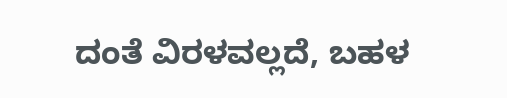ದಂತೆ ವಿರಳವಲ್ಲದೆ, ಬಹಳ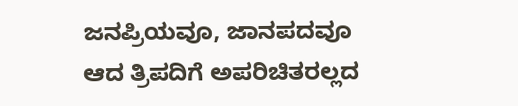ಜನಪ್ರಿಯವೂ, ಜಾನಪದವೂ ಆದ ತ್ರಿಪದಿಗೆ ಅಪರಿಚಿತರಲ್ಲದ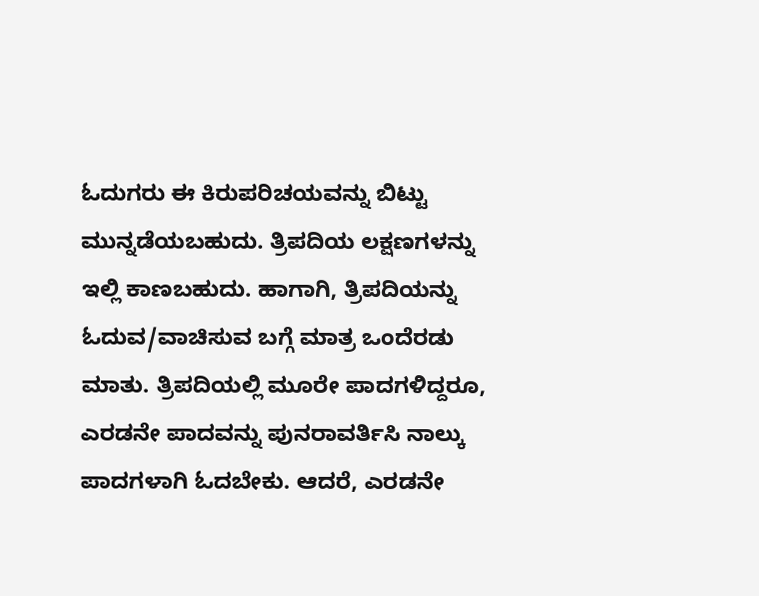ಓದುಗರು ಈ ಕಿರುಪರಿಚಯವನ್ನು ಬಿಟ್ಟು ಮುನ್ನಡೆಯಬಹುದು. ತ್ರಿಪದಿಯ ಲಕ್ಷಣಗಳನ್ನು ಇಲ್ಲಿ ಕಾಣಬಹುದು. ಹಾಗಾಗಿ, ತ್ರಿಪದಿಯನ್ನು ಓದುವ/ವಾಚಿಸುವ ಬಗ್ಗೆ ಮಾತ್ರ ಒಂದೆರಡು ಮಾತು. ತ್ರಿಪದಿಯಲ್ಲಿ ಮೂರೇ ಪಾದಗಳಿದ್ದರೂ, ಎರಡನೇ ಪಾದವನ್ನು ಪುನರಾವರ್ತಿಸಿ ನಾಲ್ಕು ಪಾದಗಳಾಗಿ ಓದಬೇಕು. ಆದರೆ, ಎರಡನೇ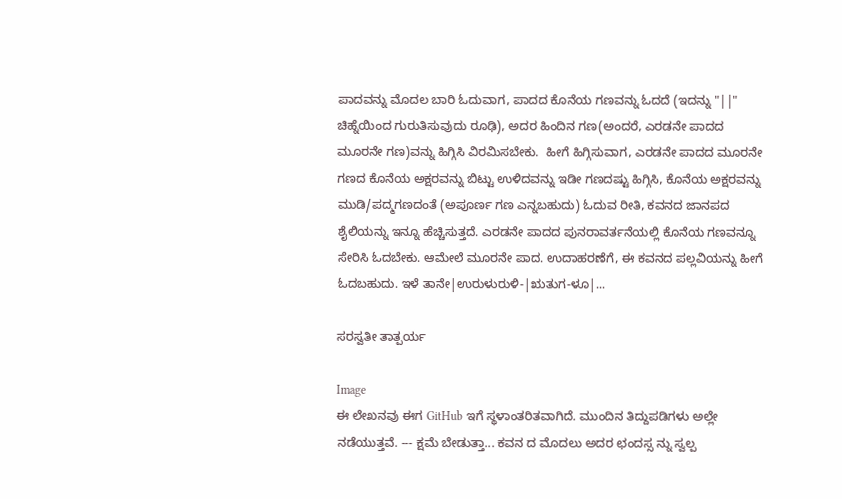ಪಾದವನ್ನು ಮೊದಲ ಬಾರಿ ಓದುವಾಗ, ಪಾದದ ಕೊನೆಯ ಗಣವನ್ನು ಓದದೆ (ಇದನ್ನು "||" ಚಿಹ್ನೆಯಿಂದ ಗುರುತಿಸುವುದು ರೂಢಿ), ಅದರ ಹಿಂದಿನ ಗಣ(ಅಂದರೆ, ಎರಡನೇ ಪಾದದ ಮೂರನೇ ಗಣ)ವನ್ನು ಹಿಗ್ಗಿಸಿ ವಿರಮಿಸಬೇಕು.  ಹೀಗೆ ಹಿಗ್ಗಿಸುವಾಗ, ಎರಡನೇ ಪಾದದ ಮೂರನೇ ಗಣದ ಕೊನೆಯ ಅಕ್ಷರವನ್ನು ಬಿಟ್ಟು ಉಳಿದವನ್ನು ಇಡೀ ಗಣದಷ್ಟು ಹಿಗ್ಗಿಸಿ, ಕೊನೆಯ ಅಕ್ಷರವನ್ನು ಮುಡಿ/ಪದ್ಮಗಣದಂತೆ (ಅಪೂರ್ಣ ಗಣ ಎನ್ನಬಹುದು) ಓದುವ ರೀತಿ, ಕವನದ ಜಾನಪದ ಶೈಲಿಯನ್ನು ಇನ್ನೂ ಹೆಚ್ಚಿಸುತ್ತದೆ. ಎರಡನೇ ಪಾದದ ಪುನರಾವರ್ತನೆಯಲ್ಲಿ ಕೊನೆಯ ಗಣವನ್ನೂ ಸೇರಿಸಿ ಓದಬೇಕು. ಆಮೇಲೆ ಮೂರನೇ ಪಾದ. ಉದಾಹರಣೆಗೆ, ಈ ಕವನದ ಪಲ್ಲವಿಯನ್ನು ಹೀಗೆ ಓದಬಹುದು. ಇಳೆ ತಾನೇ|ಉರುಳುರುಳಿ-|ಋತುಗ-ಳೂ|...

ಸರಸ್ವತೀ ತಾತ್ಪರ್ಯ

Image
ಈ ಲೇಖನವು ಈಗ GitHub ಇಗೆ ಸ್ಥಳಾಂತರಿತವಾಗಿದೆ. ಮುಂದಿನ ತಿದ್ದುಪಡಿಗಳು ಅಲ್ಲೇ ನಡೆಯುತ್ತವೆ. --- ಕ್ಷಮೆ ಬೇಡುತ್ತಾ... ಕವನ ದ ಮೊದಲು ಅದರ ಛಂದಸ್ಸ ನ್ನು ಸ್ವಲ್ಪ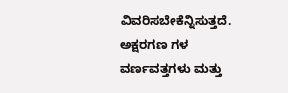ವಿವರಿಸಬೇಕೆನ್ನಿಸುತ್ತದೆ. ಅಕ್ಷರಗಣ ಗಳ ವರ್ಣವತ್ತಗಳು ಮತ್ತು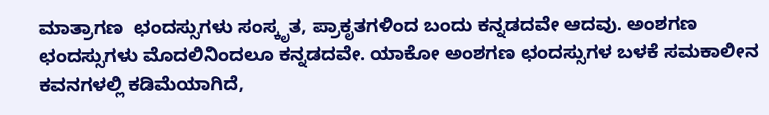ಮಾತ್ರಾಗಣ  ಛಂದಸ್ಸುಗಳು ಸಂಸ್ಕೃತ, ಪ್ರಾಕೃತಗಳಿಂದ ಬಂದು ಕನ್ನಡದವೇ ಆದವು. ಅಂಶಗಣ ಛಂದಸ್ಸುಗಳು ಮೊದಲಿನಿಂದಲೂ ಕನ್ನಡದವೇ. ಯಾಕೋ ಅಂಶಗಣ ಛಂದಸ್ಸುಗಳ ಬಳಕೆ ಸಮಕಾಲೀನ ಕವನಗಳಲ್ಲಿ ಕಡಿಮೆಯಾಗಿದೆ,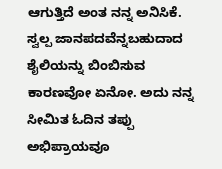ಆಗುತ್ತಿದೆ ಅಂತ ನನ್ನ ಅನಿಸಿಕೆ. ಸ್ವಲ್ಪ ಜಾನಪದವೆನ್ನಬಹುದಾದ ಶೈಲಿಯನ್ನು ಬಿಂಬಿಸುವ ಕಾರಣವೋ ಏನೋ. ಅದು ನನ್ನ ಸೀಮಿತ ಓದಿನ ತಪ್ಪು ಅಭಿಪ್ರಾಯವೂ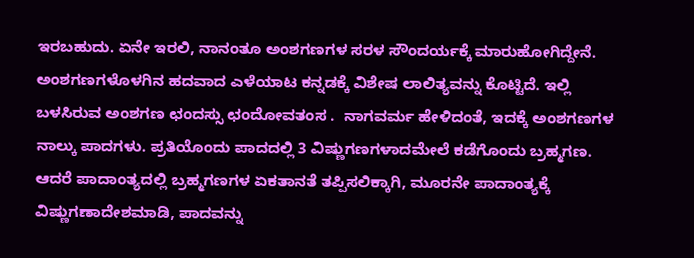ಇರಬಹುದು. ಏನೇ ಇರಲಿ, ನಾನಂತೂ ಅಂಶಗಣಗಳ ಸರಳ ಸೌಂದರ್ಯಕ್ಕೆ ಮಾರುಹೋಗಿದ್ದೇನೆ. ಅಂಶಗಣಗಳೊಳಗಿನ ಹದವಾದ ಎಳೆಯಾಟ ಕನ್ನಡಕ್ಕೆ ವಿಶೇಷ ಲಾಲಿತ್ಯವನ್ನು ಕೊಟ್ಟಿದೆ. ಇಲ್ಲಿ ಬಳಸಿರುವ ಅಂಶಗಣ ಛಂದಸ್ಸು ಛಂದೋವತಂಸ .  ನಾಗವರ್ಮ ಹೇಳಿದಂತೆ, ಇದಕ್ಕೆ ಅಂಶಗಣಗಳ ನಾಲ್ಕು ಪಾದಗಳು. ಪ್ರತಿಯೊಂದು ಪಾದದಲ್ಲಿ 3 ವಿಷ್ಣುಗಣಗಳಾದಮೇಲೆ ಕಡೆಗೊಂದು ಬ್ರಹ್ಮಗಣ. ಆದರೆ ಪಾದಾಂತ್ಯದಲ್ಲಿ ಬ್ರಹ್ಮಗಣಗಳ ಏಕತಾನತೆ ತಪ್ಪಿಸಲಿಕ್ಕಾಗಿ, ಮೂರನೇ ಪಾದಾಂತ್ಯಕ್ಕೆ ವಿಷ್ಣುಗಣಾದೇಶಮಾಡಿ, ಪಾದವನ್ನು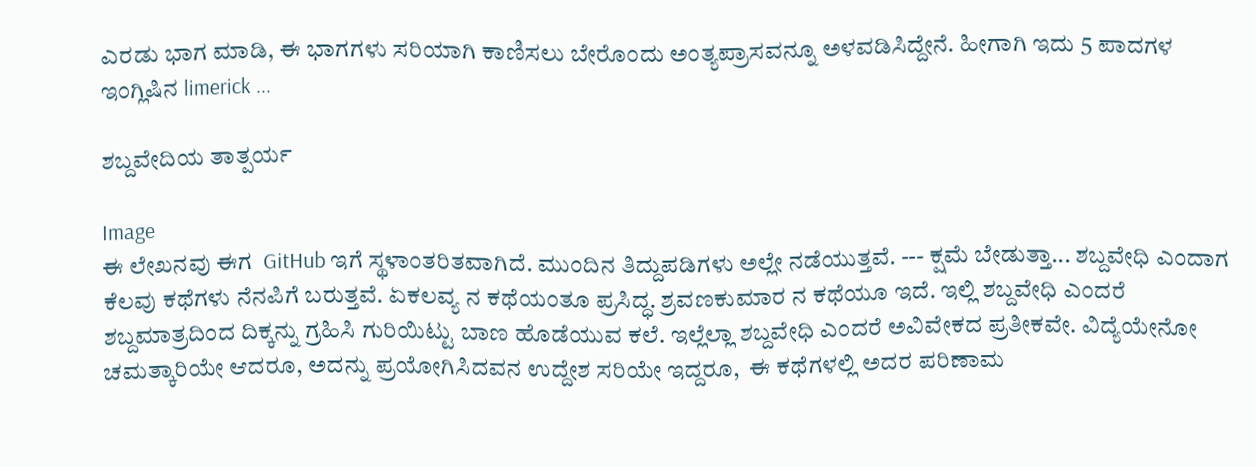ಎರಡು ಭಾಗ ಮಾಡಿ, ಈ ಭಾಗಗಳು ಸರಿಯಾಗಿ ಕಾಣಿಸಲು ಬೇರೊಂದು ಅಂತ್ಯಪ್ರಾಸವನ್ನೂ ಅಳವಡಿಸಿದ್ದೇನೆ. ಹೀಗಾಗಿ ಇದು 5 ಪಾದಗಳ ಇಂಗ್ಲಿಷಿನ limerick ...

ಶಬ್ದವೇದಿಯ ತಾತ್ಪರ್ಯ

Image
ಈ ಲೇಖನವು ಈಗ  GitHub ಇಗೆ ಸ್ಥಳಾಂತರಿತವಾಗಿದೆ. ಮುಂದಿನ ತಿದ್ದುಪಡಿಗಳು ಅಲ್ಲೇ ನಡೆಯುತ್ತವೆ. --- ಕ್ಷಮೆ ಬೇಡುತ್ತಾ... ಶಬ್ದವೇಧಿ ಎಂದಾಗ ಕೆಲವು ಕಥೆಗಳು ನೆನಪಿಗೆ ಬರುತ್ತವೆ. ಏಕಲವ್ಯ ನ ಕಥೆಯಂತೂ ಪ್ರಸಿದ್ಧ. ಶ್ರವಣಕುಮಾರ ನ ಕಥೆಯೂ ಇದೆ. ಇಲ್ಲಿ ಶಬ್ದವೇಧಿ ಎಂದರೆ ಶಬ್ದಮಾತ್ರದಿಂದ ದಿಕ್ಕನ್ನು ಗ್ರಹಿಸಿ ಗುರಿಯಿಟ್ಟು ಬಾಣ ಹೊಡೆಯುವ ಕಲೆ. ಇಲ್ಲೆಲ್ಲಾ ಶಬ್ದವೇಧಿ ಎಂದರೆ ಅವಿವೇಕದ ಪ್ರತೀಕವೇ. ವಿದ್ಯೆಯೇನೋ ಚಮತ್ಕಾರಿಯೇ ಆದರೂ, ಅದನ್ನು ಪ್ರಯೋಗಿಸಿದವನ ಉದ್ದೇಶ ಸರಿಯೇ ಇದ್ದರೂ,  ಈ ಕಥೆಗಳಲ್ಲಿ ಅದರ ಪರಿಣಾಮ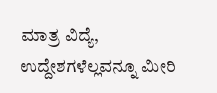ಮಾತ್ರ ವಿದ್ಯೆ, ಉದ್ದೇಶಗಳೆಲ್ಲವನ್ನೂ ಮೀರಿ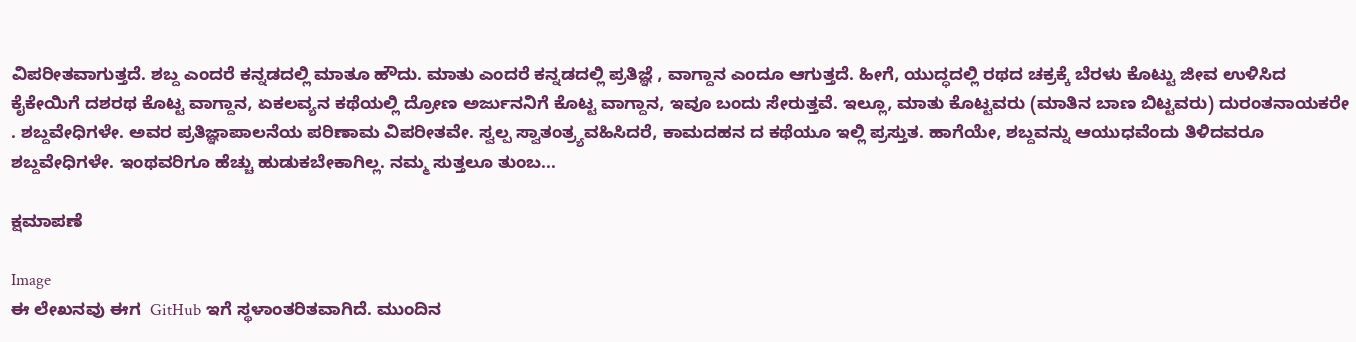ವಿಪರೀತವಾಗುತ್ತದೆ. ಶಬ್ದ ಎಂದರೆ ಕನ್ನಡದಲ್ಲಿ ಮಾತೂ ಹೌದು. ಮಾತು ಎಂದರೆ ಕನ್ನಡದಲ್ಲಿ ಪ್ರತಿಜ್ಞೆ , ವಾಗ್ದಾನ ಎಂದೂ ಆಗುತ್ತದೆ. ಹೀಗೆ, ಯುದ್ಧದಲ್ಲಿ ರಥದ ಚಕ್ರಕ್ಕೆ ಬೆರಳು ಕೊಟ್ಟು ಜೀವ ಉಳಿಸಿದ ಕೈಕೇಯಿಗೆ ದಶರಥ ಕೊಟ್ಟ ವಾಗ್ದಾನ, ಏಕಲವ್ಯನ ಕಥೆಯಲ್ಲಿ ದ್ರೋಣ ಅರ್ಜುನನಿಗೆ ಕೊಟ್ಟ ವಾಗ್ದಾನ, ಇವೂ ಬಂದು ಸೇರುತ್ತವೆ. ಇಲ್ಲೂ, ಮಾತು ಕೊಟ್ಟವರು (ಮಾತಿನ ಬಾಣ ಬಿಟ್ಟವರು) ದುರಂತನಾಯಕರೇ . ಶಬ್ದವೇಧಿಗಳೇ. ಅವರ ಪ್ರತಿಜ್ಞಾಪಾಲನೆಯ ಪರಿಣಾಮ ವಿಪರೀತವೇ. ಸ್ವಲ್ಪ ಸ್ವಾತಂತ್ರ್ಯವಹಿಸಿದರೆ, ಕಾಮದಹನ ದ ಕಥೆಯೂ ಇಲ್ಲಿ ಪ್ರಸ್ತುತ. ಹಾಗೆಯೇ, ಶಬ್ದವನ್ನು ಆಯುಧವೆಂದು ತಿಳಿದವರೂ ಶಬ್ದವೇಧಿಗಳೇ. ಇಂಥವರಿಗೂ ಹೆಚ್ಚು ಹುಡುಕಬೇಕಾಗಿಲ್ಲ. ನಮ್ಮ ಸುತ್ತಲೂ ತುಂಬ...

ಕ್ಷಮಾಪಣೆ

Image
ಈ ಲೇಖನವು ಈಗ  GitHub ಇಗೆ ಸ್ಥಳಾಂತರಿತವಾಗಿದೆ. ಮುಂದಿನ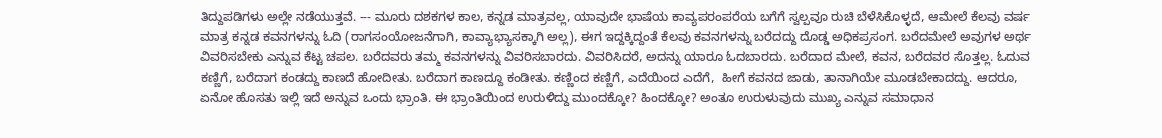ತಿದ್ದುಪಡಿಗಳು ಅಲ್ಲೇ ನಡೆಯುತ್ತವೆ. --- ಮೂರು ದಶಕಗಳ ಕಾಲ, ಕನ್ನಡ ಮಾತ್ರವಲ್ಲ, ಯಾವುದೇ ಭಾಷೆಯ ಕಾವ್ಯಪರಂಪರೆಯ ಬಗೆಗೆ ಸ್ವಲ್ಪವೂ ರುಚಿ ಬೆಳೆಸಿಕೊಳ್ಳದೆ, ಆಮೇಲೆ ಕೆಲವು ವರ್ಷ ಮಾತ್ರ ಕನ್ನಡ ಕವನಗಳನ್ನು ಓದಿ (ರಾಗಸಂಯೋಜನೆಗಾಗಿ, ಕಾವ್ಯಾಭ್ಯಾಸಕ್ಕಾಗಿ ಅಲ್ಲ), ಈಗ ಇದ್ದಕ್ಕಿದ್ದಂತೆ ಕೆಲವು ಕವನಗಳನ್ನು ಬರೆದದ್ದು ದೊಡ್ಡ ಅಧಿಕಪ್ರಸಂಗ. ಬರೆದಮೇಲೆ ಅವುಗಳ ಅರ್ಥ ವಿವರಿಸಬೇಕು ಎನ್ನುವ ಕೆಟ್ಟ ಚಪಲ. ಬರೆದವರು ತಮ್ಮ ಕವನಗಳನ್ನು ವಿವರಿಸಬಾರದು. ವಿವರಿಸಿದರೆ, ಅದನ್ನು ಯಾರೂ ಓದಬಾರದು. ಬರೆದಾದ ಮೇಲೆ, ಕವನ, ಬರೆದವರ ಸೊತ್ತಲ್ಲ. ಓದುವ ಕಣ್ಣಿಗೆ, ಬರೆದಾಗ ಕಂಡದ್ದು ಕಾಣದೆ ಹೋದೀತು. ಬರೆದಾಗ ಕಾಣದ್ದೂ ಕಂಡೀತು. ಕಣ್ಣಿಂದ ಕಣ್ಣಿಗೆ, ಎದೆಯಿಂದ ಎದೆಗೆ,  ಹೀಗೆ ಕವನದ ಜಾಡು, ತಾನಾಗಿಯೇ ಮೂಡಬೇಕಾದದ್ದು. ಆದರೂ, ಏನೋ ಹೊಸತು ಇಲ್ಲಿ ಇದೆ ಅನ್ನುವ ಒಂದು ಭ್ರಾಂತಿ. ಈ ಭ್ರಾಂತಿಯಿಂದ ಉರುಳಿದ್ದು ಮುಂದಕ್ಕೋ? ಹಿಂದಕ್ಕೋ? ಅಂತೂ ಉರುಳುವುದು ಮುಖ್ಯ ಎನ್ನುವ ಸಮಾಧಾನ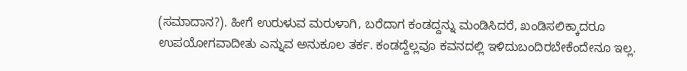(ಸಮಾದಾನ?). ಹೀಗೆ ಉರುಳುವ ಮರುಳಾಗಿ, ಬರೆದಾಗ ಕಂಡದ್ದನ್ನು ಮಂಡಿಸಿದರೆ, ಖಂಡಿಸಲಿಕ್ಕಾದರೂ ಉಪಯೋಗವಾದೀತು ಎನ್ನುವ ಅನುಕೂಲ ತರ್ಕ. ಕಂಡದ್ದೆಲ್ಲವೂ ಕವನದಲ್ಲಿ ಇಳಿದುಬಂದಿರಬೇಕೆಂದೇನೂ ಇಲ್ಲ.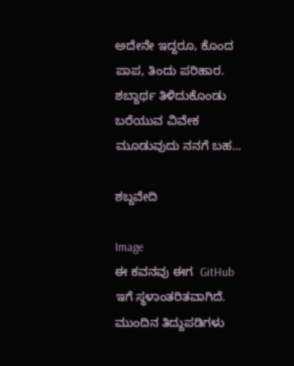ಅದೇನೇ ಇದ್ದರೂ, ಕೊಂದ ಪಾಪ, ತಿಂದು ಪರಿಹಾರ.  ಶಬ್ದಾರ್ಥ ತಿಳಿದುಕೊಂಡು ಬರೆಯುವ ವಿವೇಕ ಮೂಡುವುದು ನನಗೆ ಬಹ...

ಶಬ್ದವೇದಿ

Image
ಈ ಕವನವು ಈಗ  GitHub ಇಗೆ ಸ್ಥಳಾಂತರಿತವಾಗಿದೆ. ಮುಂದಿನ ತಿದ್ದುಪಡಿಗಳು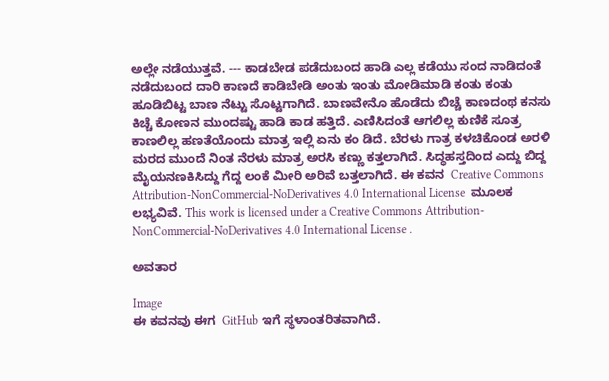ಅಲ್ಲೇ ನಡೆಯುತ್ತವೆ. --- ಕಾಡಬೇಡ ಪಡೆದುಬಂದ ಹಾಡಿ ಎಲ್ಲ ಕಡೆಯು ಸಂದ ನಾಡಿದಂತೆ ನಡೆದುಬಂದ ದಾರಿ ಕಾಣದೆ ಕಾಡಿಬೇಡಿ ಅಂತು ಇಂತು ಮೋಡಿಮಾಡಿ ಕಂತು ಕಂತು ಹೂಡಿಬಿಟ್ಟ ಬಾಣ ನೆಟ್ಟು ಸೊಟ್ಟಗಾಗಿದೆ. ಬಾಣವೇನೊ ಹೊಡೆದು ಬಿಚ್ಚೆ ಕಾಣದಂಥ ಕನಸು ಕಿಚ್ಚೆ ಕೋಣನ ಮುಂದಷ್ಟು ಹಾಡಿ ಕಾಡ ಹತ್ತಿದೆ. ಎಣಿಸಿದಂತೆ ಆಗಲಿಲ್ಲ ಕುಣಿಕೆ ಸೂತ್ರ ಕಾಣಲಿಲ್ಲ ಹಣತೆಯೊಂದು ಮಾತ್ರ ಇಲ್ಲಿ ಏನು ಕಂ ಡಿದೆ. ಬೆರಳು ಗಾತ್ರ ಕಳಚಿಕೊಂಡ ಅರಳಿ ಮರದ ಮುಂದೆ ನಿಂತ ನೆರಳು ಮಾತ್ರ ಅರಸಿ ಕಣ್ಣು ಕತ್ತಲಾಗಿದೆ. ಸಿದ್ಧಹಸ್ತದಿಂದ ಎದ್ದು ಬಿದ್ದ ಮೈಯನಣಕಿಸಿದ್ದು ಗೆದ್ದ ಲಂಕೆ ಮೀರಿ ಅರಿವೆ ಬತ್ತಲಾಗಿದೆ. ಈ ಕವನ  Creative Commons Attribution-NonCommercial-NoDerivatives 4.0 International License  ಮೂಲಕ ಲಭ್ಯವಿವೆ. This work is licensed under a Creative Commons Attribution-NonCommercial-NoDerivatives 4.0 International License .

ಅವತಾರ

Image
ಈ ಕವನವು ಈಗ  GitHub ಇಗೆ ಸ್ಥಳಾಂತರಿತವಾಗಿದೆ.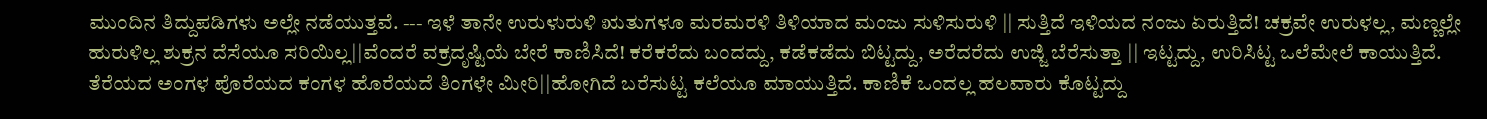ಮುಂದಿನ ತಿದ್ದುಪಡಿಗಳು ಅಲ್ಲೇ ನಡೆಯುತ್ತವೆ. --- ಇಳೆ ತಾನೇ ಉರುಳುರುಳಿ ಋತುಗಳೂ ಮರಮರಳಿ ತಿಳಿಯಾದ ಮಂಜು ಸುಳಿಸುರುಳಿ || ಸುತ್ತಿದೆ ಇಳಿಯದ ನಂಜು ಏರುತ್ತಿದೆ! ಚಕ್ರವೇ ಉರುಳಲ್ಲ, ಮಣ್ಣಲ್ಲೇ ಹುರುಳಿಲ್ಲ ಶುಕ್ರನ ದೆಸೆಯೂ ಸರಿಯಿಲ್ಲ||ವೆಂದರೆ ವಕ್ರದೃಷ್ಟಿಯೆ ಬೇರೆ ಕಾಣಿಸಿದೆ! ಕರೆಕರೆದು ಬಂದದ್ದು, ಕಡೆಕಡೆದು ಬಿಟ್ಟದ್ದು, ಅರೆದರೆದು ಉಜ್ಜಿ ಬೆರೆಸುತ್ತಾ || ಇಟ್ಟದ್ದು, ಉರಿಸಿಟ್ಟ ಒಲೆಮೇಲೆ ಕಾಯುತ್ತಿದೆ. ತೆರೆಯದ ಅಂಗಳ ಪೊರೆಯದ ಕಂಗಳ ಹೊರೆಯದೆ ತಿಂಗಳೇ ಮೀರಿ||ಹೋಗಿದೆ ಬರೆಸುಟ್ಟ ಕಲೆಯೂ ಮಾಯುತ್ತಿದೆ. ಕಾಣಿಕೆ ಒಂದಲ್ಲ ಹಲವಾರು ಕೊಟ್ಟದ್ದು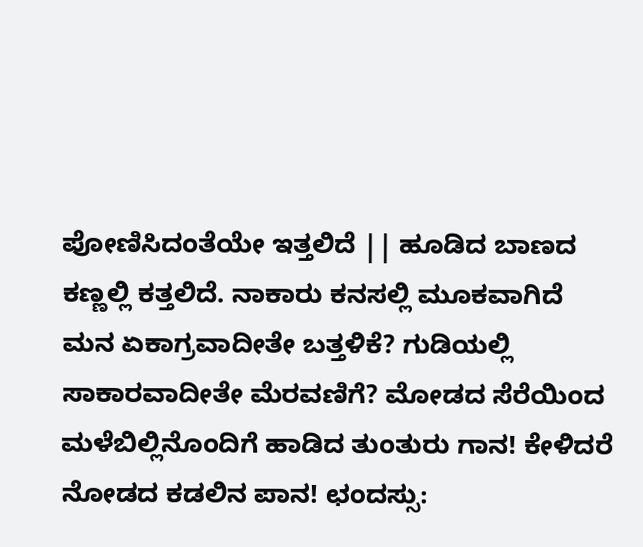ಪೋಣಿಸಿದಂತೆಯೇ ಇತ್ತಲಿದೆ || ಹೂಡಿದ ಬಾಣದ ಕಣ್ಣಲ್ಲಿ ಕತ್ತಲಿದೆ. ನಾಕಾರು ಕನಸಲ್ಲಿ ಮೂಕವಾಗಿದೆ ಮನ ಏಕಾಗ್ರವಾದೀತೇ ಬತ್ತಳಿಕೆ? ಗುಡಿಯಲ್ಲಿ ಸಾಕಾರವಾದೀತೇ ಮೆರವಣಿಗೆ? ಮೋಡದ ಸೆರೆಯಿಂದ ಮಳೆಬಿಲ್ಲಿನೊಂದಿಗೆ ಹಾಡಿದ ತುಂತುರು ಗಾನ! ಕೇಳಿದರೆ ನೋಡದ ಕಡಲಿನ ಪಾನ! ಛಂದಸ್ಸು: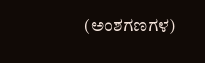(ಅಂಶಗಣಗಳ)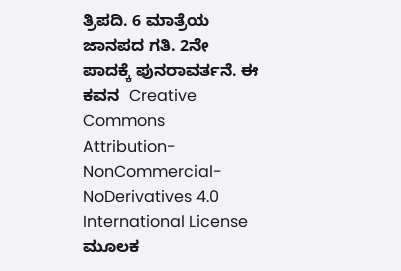ತ್ರಿಪದಿ. 6 ಮಾತ್ರೆಯ ಜಾನಪದ ಗತಿ. 2ನೇ ಪಾದಕ್ಕೆ ಪುನರಾವರ್ತನೆ. ಈ ಕವನ  Creative Commons Attribution-NonCommercial-NoDerivatives 4.0 International License  ಮೂಲಕ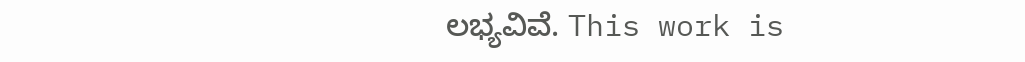ಲಭ್ಯವಿವೆ. This work is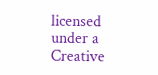licensed under a Creative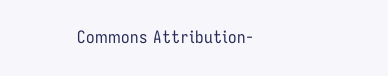Commons Attribution-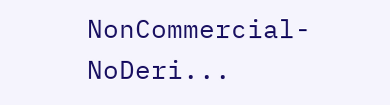NonCommercial-NoDeri...